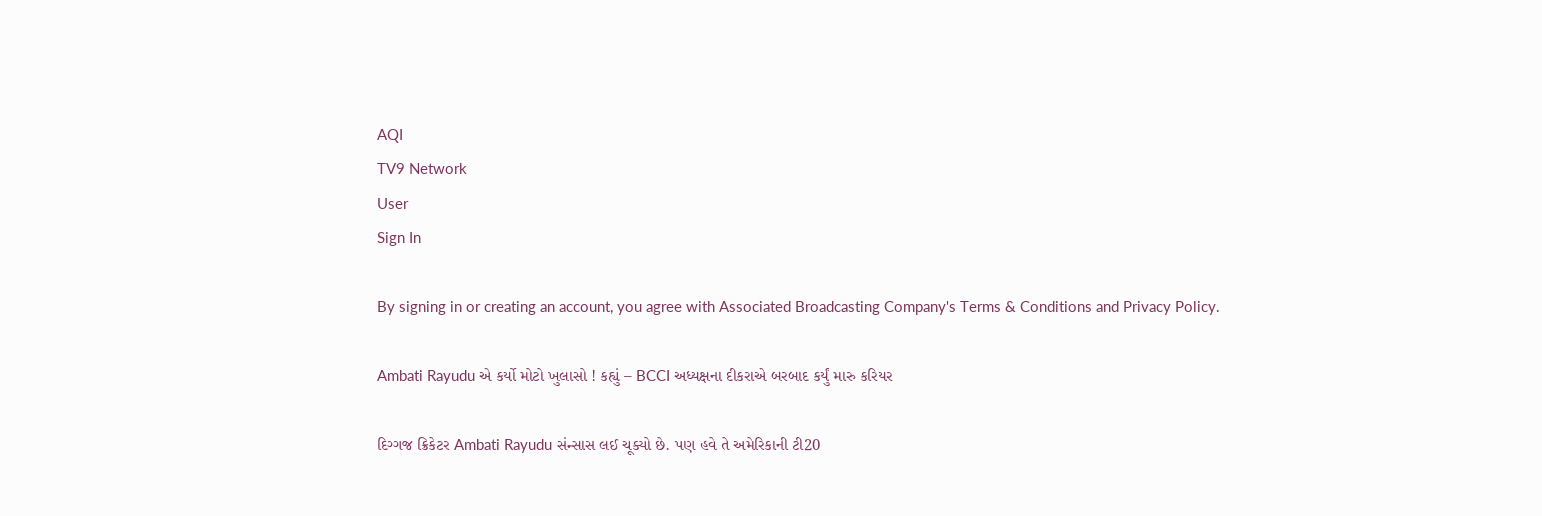AQI
TV9 Network
User
Sign In

By signing in or creating an account, you agree with Associated Broadcasting Company's Terms & Conditions and Privacy Policy.

Ambati Rayudu એ કર્યો મોટો ખુલાસો ! કહ્યું – BCCI અધ્યક્ષના દીકરાએ બરબાદ કર્યું મારુ કરિયર

દિગ્ગજ ક્રિકેટર Ambati Rayudu સંન્સાસ લઈ ચૂક્યો છે. પણ હવે તે અમેરિકાની ટી20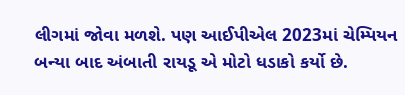લીગમાં જોવા મળશે. પણ આઈપીએલ 2023માં ચેમ્પિયન બન્યા બાદ અંબાતી રાયડૂ એ મોટો ધડાકો કર્યો છે.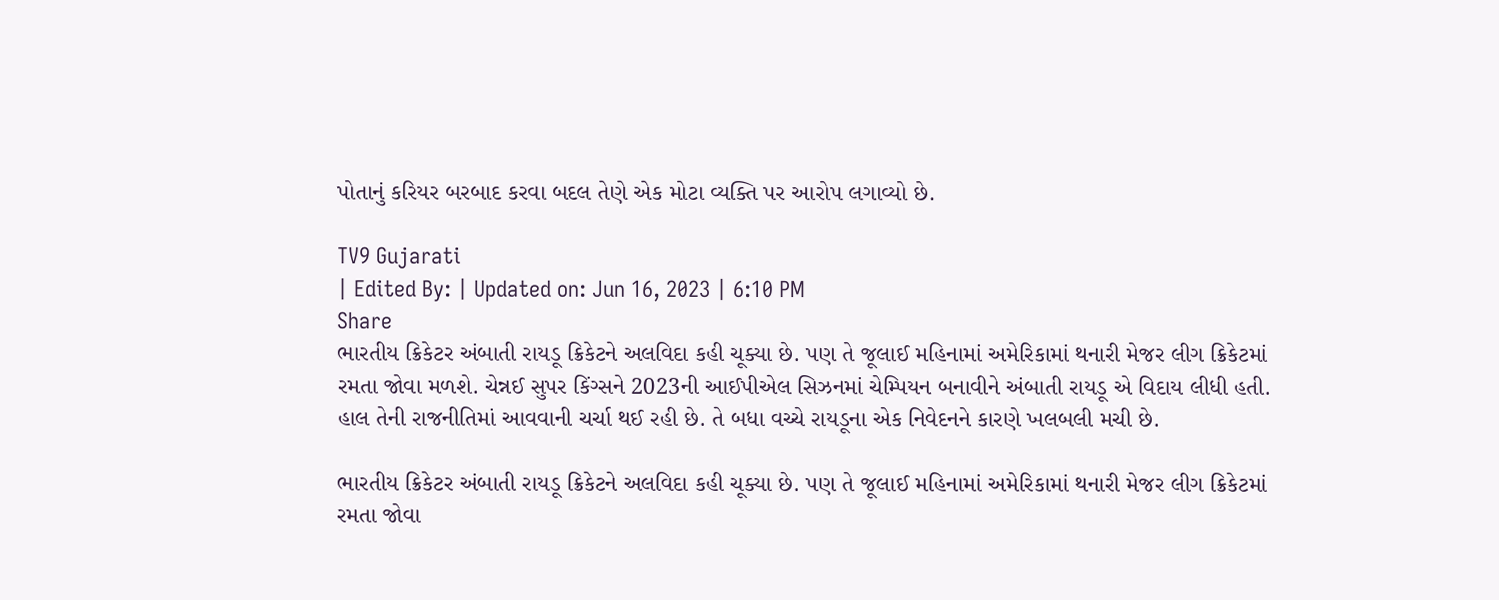પોતાનું કરિયર બરબાદ કરવા બદલ તેણે એક મોટા વ્યક્તિ પર આરોપ લગાવ્યો છે.

TV9 Gujarati
| Edited By: | Updated on: Jun 16, 2023 | 6:10 PM
Share
ભારતીય ક્રિકેટર અંબાતી રાયડૂ ક્રિકેટને અલવિદા કહી ચૂક્યા છે. પણ તે જૂલાઈ મહિનામાં અમેરિકામાં થનારી મેજર લીગ ક્રિકેટમાં રમતા જોવા મળશે. ચેન્નઈ સુપર કિંગ્સને 2023ની આઈપીએલ સિઝનમાં ચેમ્પિયન બનાવીને અંબાતી રાયડૂ એ વિદાય લીધી હતી. હાલ તેની રાજનીતિમાં આવવાની ચર્ચા થઈ રહી છે. તે બધા વચ્ચે રાયડૂના એક નિવેદનને કારણે ખલબલી મચી છે.

ભારતીય ક્રિકેટર અંબાતી રાયડૂ ક્રિકેટને અલવિદા કહી ચૂક્યા છે. પણ તે જૂલાઈ મહિનામાં અમેરિકામાં થનારી મેજર લીગ ક્રિકેટમાં રમતા જોવા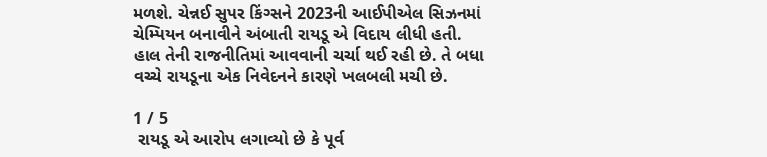મળશે. ચેન્નઈ સુપર કિંગ્સને 2023ની આઈપીએલ સિઝનમાં ચેમ્પિયન બનાવીને અંબાતી રાયડૂ એ વિદાય લીધી હતી. હાલ તેની રાજનીતિમાં આવવાની ચર્ચા થઈ રહી છે. તે બધા વચ્ચે રાયડૂના એક નિવેદનને કારણે ખલબલી મચી છે.

1 / 5
 રાયડૂ એ આરોપ લગાવ્યો છે કે પૂર્વ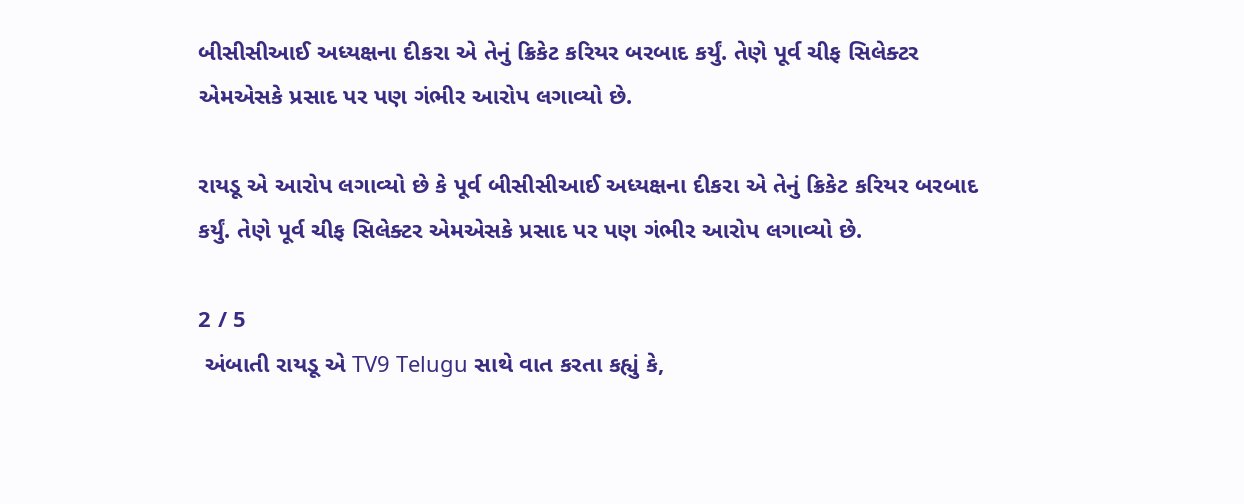બીસીસીઆઈ અધ્યક્ષના દીકરા એ તેનું ક્રિકેટ કરિયર બરબાદ કર્યું. તેણે પૂર્વ ચીફ સિલેક્ટર એમએસકે પ્રસાદ પર પણ ગંભીર આરોપ લગાવ્યો છે.

રાયડૂ એ આરોપ લગાવ્યો છે કે પૂર્વ બીસીસીઆઈ અધ્યક્ષના દીકરા એ તેનું ક્રિકેટ કરિયર બરબાદ કર્યું. તેણે પૂર્વ ચીફ સિલેક્ટર એમએસકે પ્રસાદ પર પણ ગંભીર આરોપ લગાવ્યો છે.

2 / 5
 અંબાતી રાયડૂ એ TV9 Telugu સાથે વાત કરતા કહ્યું કે,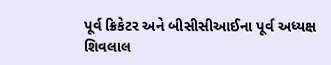પૂર્વ ક્રિકેટર અને બીસીસીઆઈના પૂર્વ અધ્યક્ષ શિવલાલ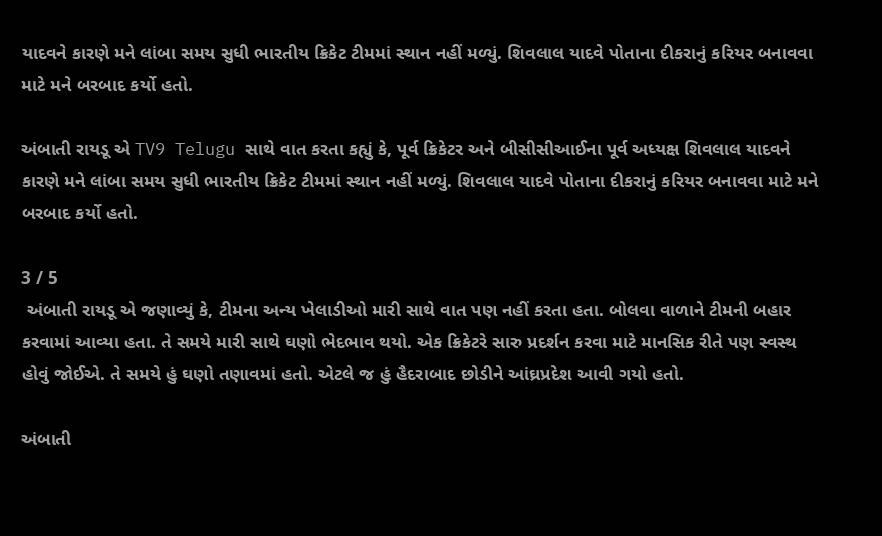યાદવને કારણે મને લાંબા સમય સુધી ભારતીય ક્રિકેટ ટીમમાં સ્થાન નહીં મળ્યું. શિવલાલ યાદવે પોતાના દીકરાનું કરિયર બનાવવા માટે મને બરબાદ કર્યો હતો.

અંબાતી રાયડૂ એ TV9 Telugu સાથે વાત કરતા કહ્યું કે, પૂર્વ ક્રિકેટર અને બીસીસીઆઈના પૂર્વ અધ્યક્ષ શિવલાલ યાદવને કારણે મને લાંબા સમય સુધી ભારતીય ક્રિકેટ ટીમમાં સ્થાન નહીં મળ્યું. શિવલાલ યાદવે પોતાના દીકરાનું કરિયર બનાવવા માટે મને બરબાદ કર્યો હતો.

3 / 5
 અંબાતી રાયડૂ એ જણાવ્યું કે, ટીમના અન્ય ખેલાડીઓ મારી સાથે વાત પણ નહીં કરતા હતા. બોલવા વાળાને ટીમની બહાર કરવામાં આવ્યા હતા. તે સમયે મારી સાથે ઘણો ભેદભાવ થયો. એક ક્રિકેટરે સારુ પ્રદર્શન કરવા માટે માનસિક રીતે પણ સ્વસ્થ હોવું જોઈએ. તે સમયે હું ઘણો તણાવમાં હતો. એટલે જ હું હૈદરાબાદ છોડીને આંઘ્રપ્રદેશ આવી ગયો હતો.

અંબાતી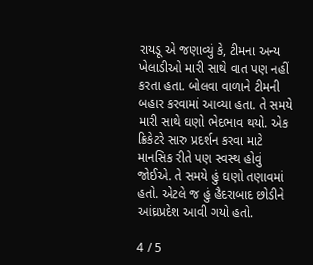રાયડૂ એ જણાવ્યું કે, ટીમના અન્ય ખેલાડીઓ મારી સાથે વાત પણ નહીં કરતા હતા. બોલવા વાળાને ટીમની બહાર કરવામાં આવ્યા હતા. તે સમયે મારી સાથે ઘણો ભેદભાવ થયો. એક ક્રિકેટરે સારુ પ્રદર્શન કરવા માટે માનસિક રીતે પણ સ્વસ્થ હોવું જોઈએ. તે સમયે હું ઘણો તણાવમાં હતો. એટલે જ હું હૈદરાબાદ છોડીને આંઘ્રપ્રદેશ આવી ગયો હતો.

4 / 5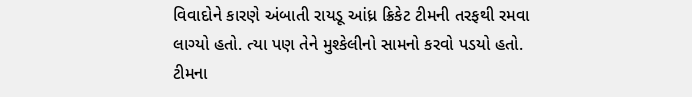વિવાદોને કારણે અંબાતી રાયડૂ આંધ્ર ક્રિકેટ ટીમની તરફથી રમવા લાગ્યો હતો. ત્યા પણ તેને મુશ્કેલીનો સામનો કરવો પડયો હતો. ટીમના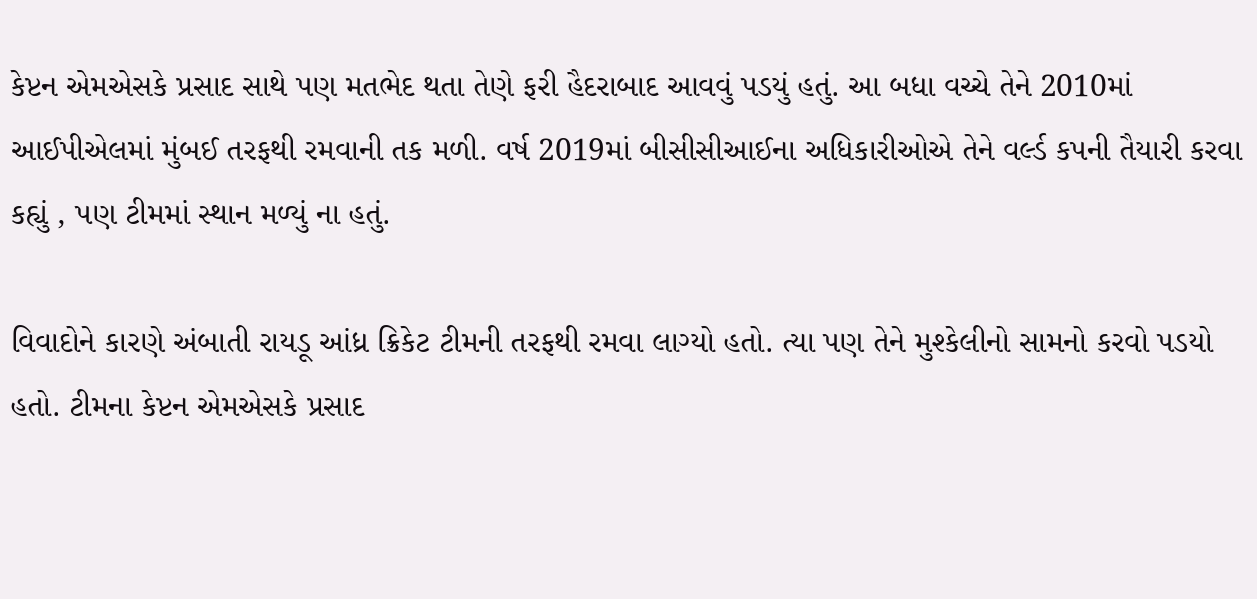કેપ્ટન એમએસકે પ્રસાદ સાથે પણ મતભેદ થતા તેણે ફરી હૈદરાબાદ આવવું પડયું હતું. આ બધા વચ્ચે તેને 2010માં આઈપીએલમાં મુંબઈ તરફથી રમવાની તક મળી. વર્ષ 2019માં બીસીસીઆઈના અધિકારીઓએ તેને વર્લ્ડ કપની તૈયારી કરવા કહ્યું , પણ ટીમમાં સ્થાન મળ્યું ના હતું.

વિવાદોને કારણે અંબાતી રાયડૂ આંધ્ર ક્રિકેટ ટીમની તરફથી રમવા લાગ્યો હતો. ત્યા પણ તેને મુશ્કેલીનો સામનો કરવો પડયો હતો. ટીમના કેપ્ટન એમએસકે પ્રસાદ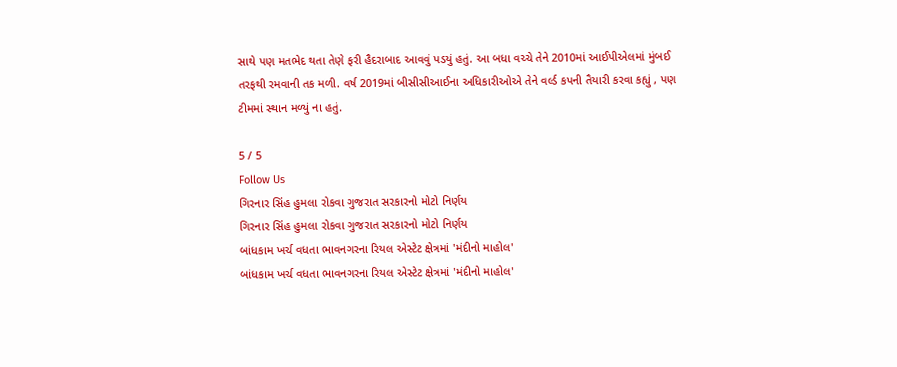સાથે પણ મતભેદ થતા તેણે ફરી હૈદરાબાદ આવવું પડયું હતું. આ બધા વચ્ચે તેને 2010માં આઈપીએલમાં મુંબઈ તરફથી રમવાની તક મળી. વર્ષ 2019માં બીસીસીઆઈના અધિકારીઓએ તેને વર્લ્ડ કપની તૈયારી કરવા કહ્યું , પણ ટીમમાં સ્થાન મળ્યું ના હતું.

5 / 5
Follow Us
ગિરનાર સિંહ હુમલા રોકવા ગુજરાત સરકારનો મોટો નિર્ણય
ગિરનાર સિંહ હુમલા રોકવા ગુજરાત સરકારનો મોટો નિર્ણય
બાંધકામ ખર્ચ વધતા ભાવનગરના રિયલ એસ્ટેટ ક્ષેત્રમાં 'મંદીનો માહોલ'
બાંધકામ ખર્ચ વધતા ભાવનગરના રિયલ એસ્ટેટ ક્ષેત્રમાં 'મંદીનો માહોલ'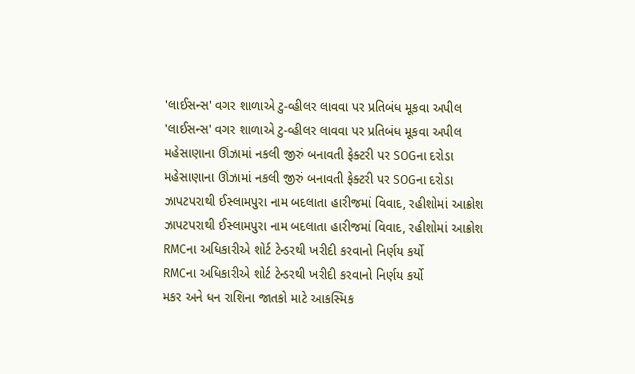'લાઈસન્સ' વગર શાળાએ ટુ-વ્હીલર લાવવા પર પ્રતિબંધ મૂકવા અપીલ
'લાઈસન્સ' વગર શાળાએ ટુ-વ્હીલર લાવવા પર પ્રતિબંધ મૂકવા અપીલ
મહેસાણાના ઊંઝામાં નકલી જીરું બનાવતી ફેક્ટરી પર SOGના દરોડા
મહેસાણાના ઊંઝામાં નકલી જીરું બનાવતી ફેક્ટરી પર SOGના દરોડા
ઝાપટપરાથી ઈસ્લામપુરા નામ બદલાતા હારીજમાં વિવાદ, રહીશોમાં આક્રોશ
ઝાપટપરાથી ઈસ્લામપુરા નામ બદલાતા હારીજમાં વિવાદ, રહીશોમાં આક્રોશ
RMCના અધિકારીએ શોર્ટ ટેન્ડરથી ખરીદી કરવાનો નિર્ણય કર્યો
RMCના અધિકારીએ શોર્ટ ટેન્ડરથી ખરીદી કરવાનો નિર્ણય કર્યો
મકર અને ધન રાશિના જાતકો માટે આકસ્મિક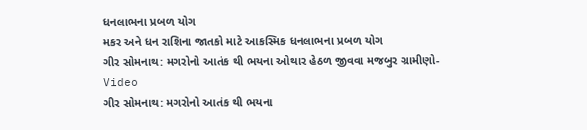ધનલાભના પ્રબળ યોગ
મકર અને ધન રાશિના જાતકો માટે આકસ્મિક ધનલાભના પ્રબળ યોગ
ગીર સોમનાથ: મગરોનો આતંક થી ભયના ઓથાર હેઠળ જીવવા મજબુર ગ્રામીણો- Video
ગીર સોમનાથ: મગરોનો આતંક થી ભયના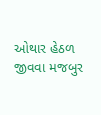ઓથાર હેઠળ જીવવા મજબુર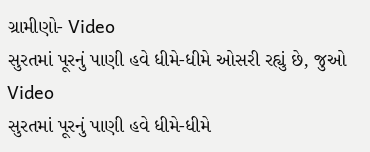ગ્રામીણો- Video
સુરતમાં પૂરનું પાણી હવે ધીમે-ધીમે ઓસરી રહ્યું છે, જુઓ Video
સુરતમાં પૂરનું પાણી હવે ધીમે-ધીમે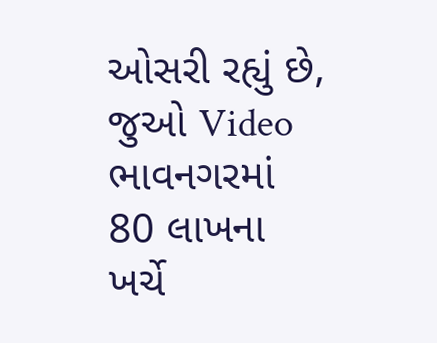ઓસરી રહ્યું છે, જુઓ Video
ભાવનગરમાં 80 લાખના ખર્ચે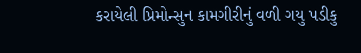કરાયેલી પ્રિમોન્સુન કામગીરીનું વળી ગયુ પડીકુ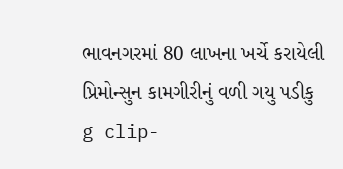ભાવનગરમાં 80 લાખના ખર્ચે કરાયેલી પ્રિમોન્સુન કામગીરીનું વળી ગયુ પડીકુ
g clip-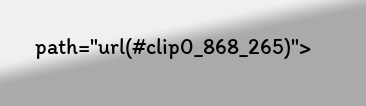path="url(#clip0_868_265)">